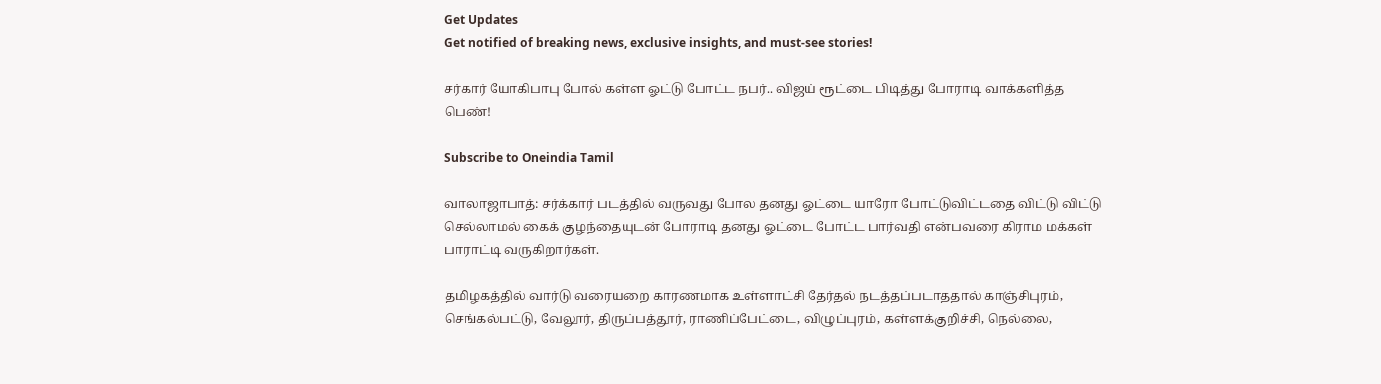Get Updates
Get notified of breaking news, exclusive insights, and must-see stories!

சர்கார் யோகிபாபு போல் கள்ள ஓட்டு போட்ட நபர்.. விஜய் ரூட்டை பிடித்து போராடி வாக்களித்த பெண்!

Subscribe to Oneindia Tamil

வாலாஜாபாத்: சர்க்கார் படத்தில் வருவது போல தனது ஓட்டை யாரோ போட்டுவிட்டதை விட்டு விட்டு செல்லாமல் கைக் குழந்தையுடன் போராடி தனது ஓட்டை போட்ட பார்வதி என்பவரை கிராம மக்கள் பாராட்டி வருகிறார்கள்.

தமிழகத்தில் வார்டு வரையறை காரணமாக உள்ளாட்சி தேர்தல் நடத்தப்படாததால் காஞ்சிபுரம், செங்கல்பட்டு, வேலூர், திருப்பத்தூர், ராணிப்பேட்டை, விழுப்புரம், கள்ளக்குறிச்சி, நெல்லை,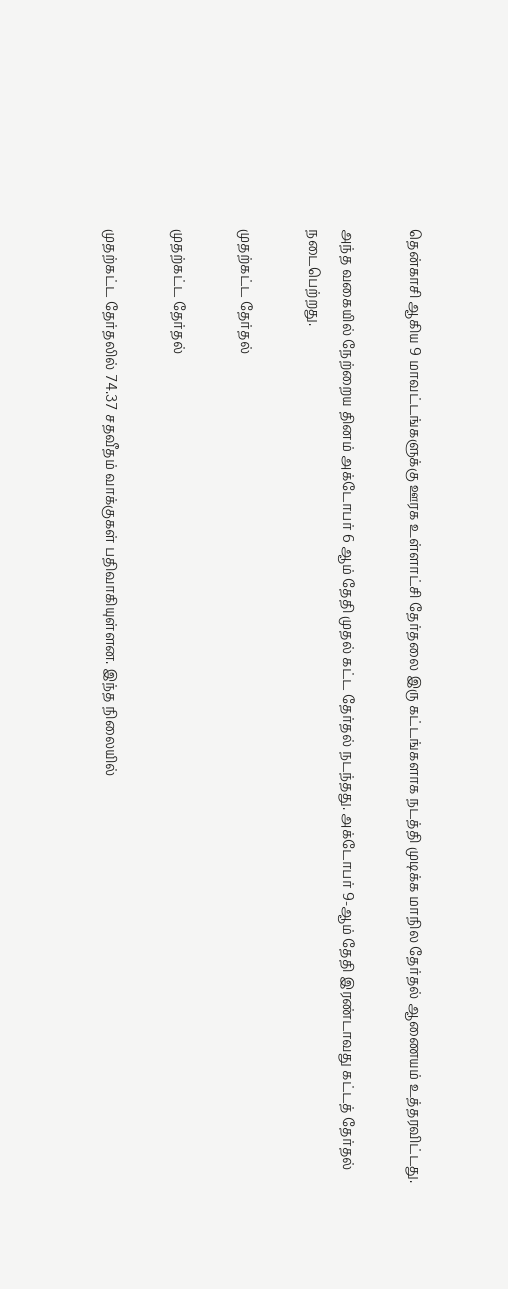தென்காசி ஆகிய 9 மாவட்டங்களுக்கு ஊரக உள்ளாட்சி தேர்தலை இரு கட்டங்களாக நடத்தி முடிக்க மாநில தேர்தல் ஆணையம் உத்தரவிட்டது.

அந்த வகையில் நேற்றைய தினம் அக்டோபர் 6 ஆம் தேதி முதல் கட்ட தேர்தல் நடந்தது. அக்டோபர் 9-ஆம் தேதி இரண்டாவது கட்டத் தேர்தல் நடைபெற்றது.

முதற்கட்ட தேர்தல்

முதற்கட்ட தேர்தல்

முதற்கட்ட தேர்தலில் 74.37 சதவீதம் வாக்குகள் பதிவாகியுள்ளன. இந்த நிலையில்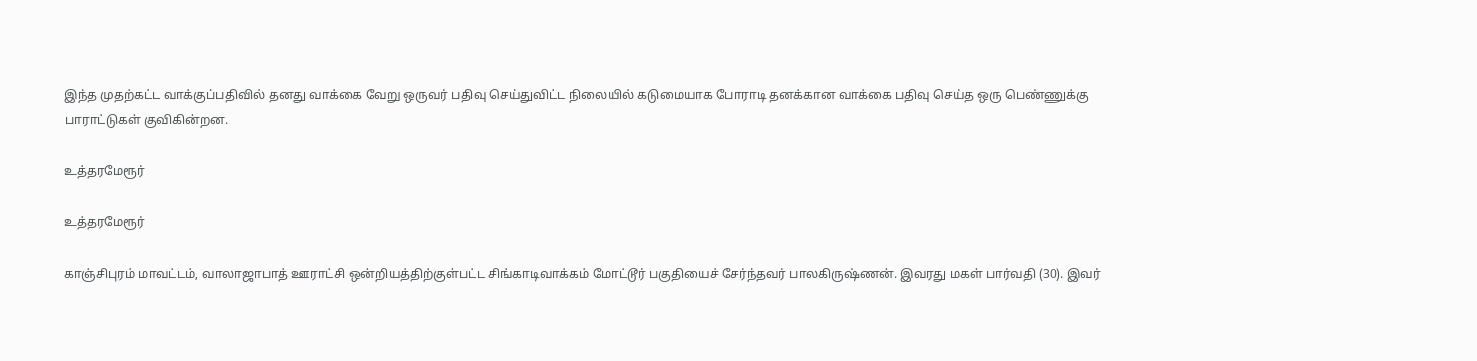இந்த முதற்கட்ட வாக்குப்பதிவில் தனது வாக்கை வேறு ஒருவர் பதிவு செய்துவிட்ட நிலையில் கடுமையாக போராடி தனக்கான வாக்கை பதிவு செய்த ஒரு பெண்ணுக்கு பாராட்டுகள் குவிகின்றன.

உத்தரமேரூர்

உத்தரமேரூர்

காஞ்சிபுரம் மாவட்டம், வாலாஜாபாத் ஊராட்சி ஒன்றியத்திற்குள்பட்ட சிங்காடிவாக்கம் மோட்டூர் பகுதியைச் சேர்ந்தவர் பாலகிருஷ்ணன். இவரது மகள் பார்வதி (30). இவர்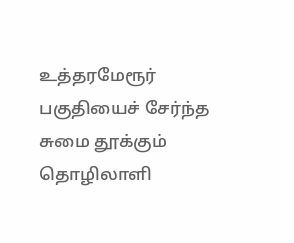உத்தரமேரூர் பகுதியைச் சேர்ந்த சுமை தூக்கும் தொழிலாளி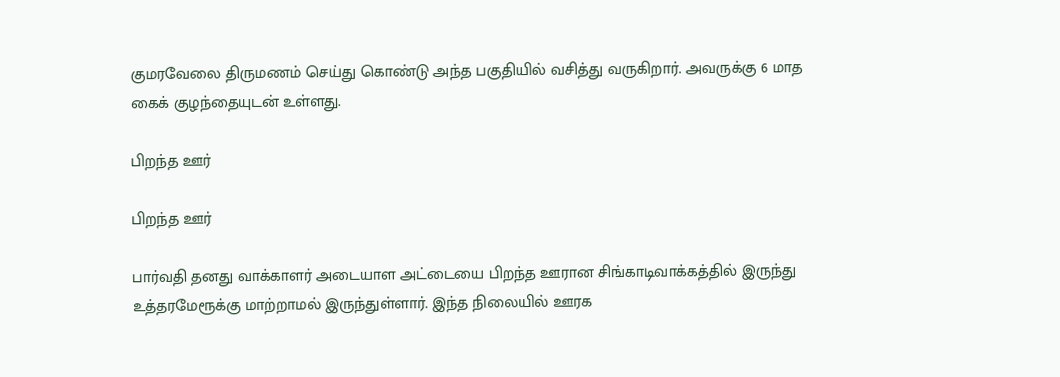குமரவேலை திருமணம் செய்து கொண்டு அந்த பகுதியில் வசித்து வருகிறார். அவருக்கு 6 மாத கைக் குழந்தையுடன் உள்ளது.

பிறந்த ஊர்

பிறந்த ஊர்

பார்வதி தனது வாக்காளர் அடையாள அட்டையை பிறந்த ஊரான சிங்காடிவாக்கத்தில் இருந்து உத்தரமேரூக்கு மாற்றாமல் இருந்துள்ளார். இந்த நிலையில் ஊரக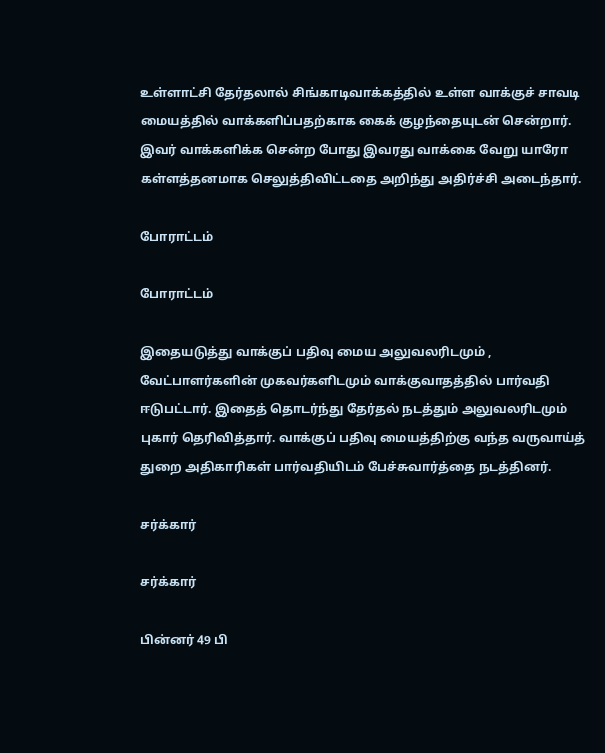உள்ளாட்சி தேர்தலால் சிங்காடிவாக்கத்தில் உள்ள வாக்குச் சாவடி மையத்தில் வாக்களிப்பதற்காக கைக் குழந்தையுடன் சென்றார். இவர் வாக்களிக்க சென்ற போது இவரது வாக்கை வேறு யாரோ கள்ளத்தனமாக செலுத்திவிட்டதை அறிந்து அதிர்ச்சி அடைந்தார்.

போராட்டம்

போராட்டம்

இதையடுத்து வாக்குப் பதிவு மைய அலுவலரிடமும் , வேட்பாளர்களின் முகவர்களிடமும் வாக்குவாதத்தில் பார்வதி ஈடுபட்டார். இதைத் தொடர்ந்து தேர்தல் நடத்தும் அலுவலரிடமும் புகார் தெரிவித்தார். வாக்குப் பதிவு மையத்திற்கு வந்த வருவாய்த் துறை அதிகாரிகள் பார்வதியிடம் பேச்சுவார்த்தை நடத்தினர்.

சர்க்கார்

சர்க்கார்

பின்னர் 49 பி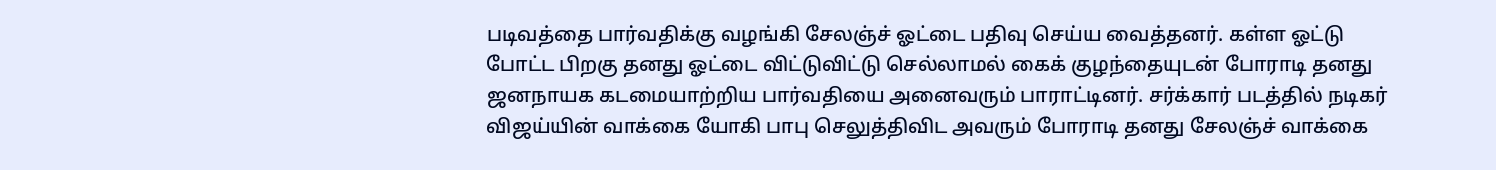படிவத்தை பார்வதிக்கு வழங்கி சேலஞ்ச் ஓட்டை பதிவு செய்ய வைத்தனர். கள்ள ஓட்டு போட்ட பிறகு தனது ஓட்டை விட்டுவிட்டு செல்லாமல் கைக் குழந்தையுடன் போராடி தனது ஜனநாயக கடமையாற்றிய பார்வதியை அனைவரும் பாராட்டினர். சர்க்கார் படத்தில் நடிகர் விஜய்யின் வாக்கை யோகி பாபு செலுத்திவிட அவரும் போராடி தனது சேலஞ்ச் வாக்கை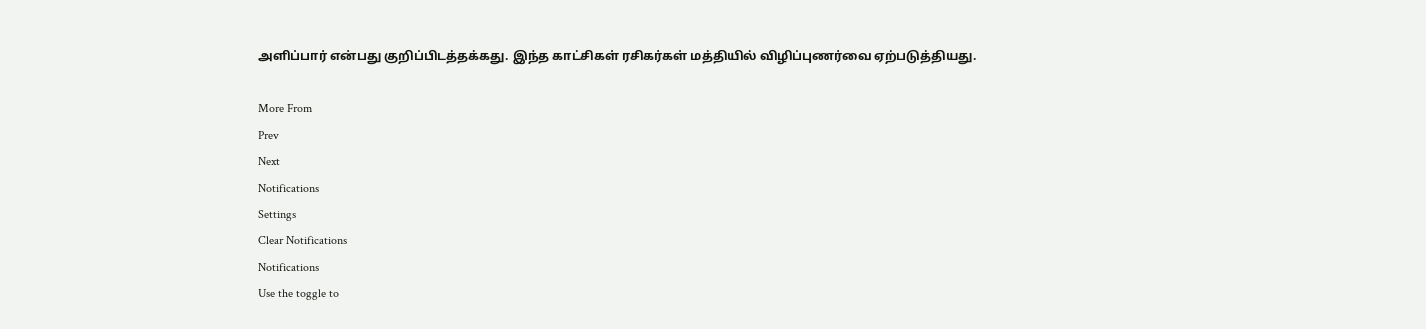அளிப்பார் என்பது குறிப்பிடத்தக்கது. இந்த காட்சிகள் ரசிகர்கள் மத்தியில் விழிப்புணர்வை ஏற்படுத்தியது.

More From
Prev
Next
Notifications
Settings
Clear Notifications
Notifications
Use the toggle to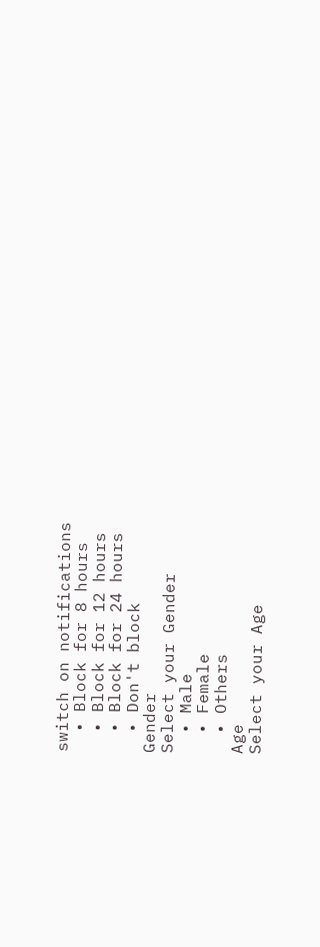switch on notifications
  • Block for 8 hours
  • Block for 12 hours
  • Block for 24 hours
  • Don't block
Gender
Select your Gender
  • Male
  • Female
  • Others
Age
Select your Age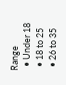Range
  • Under 18
  • 18 to 25
  • 26 to 35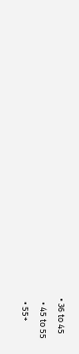• 36 to 45
  • 45 to 55
  • 55+